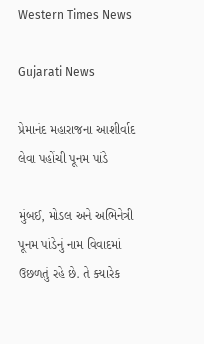Western Times News

Gujarati News

પ્રેમાનંદ મહારાજના આશીર્વાદ લેવા પહોંચી પૂનમ પાંડે

મુંબઈ, મોડલ અને અભિનેત્રી પૂનમ પાંડેનું નામ વિવાદમાં ઉછળતું રહે છે. તે ક્યારેક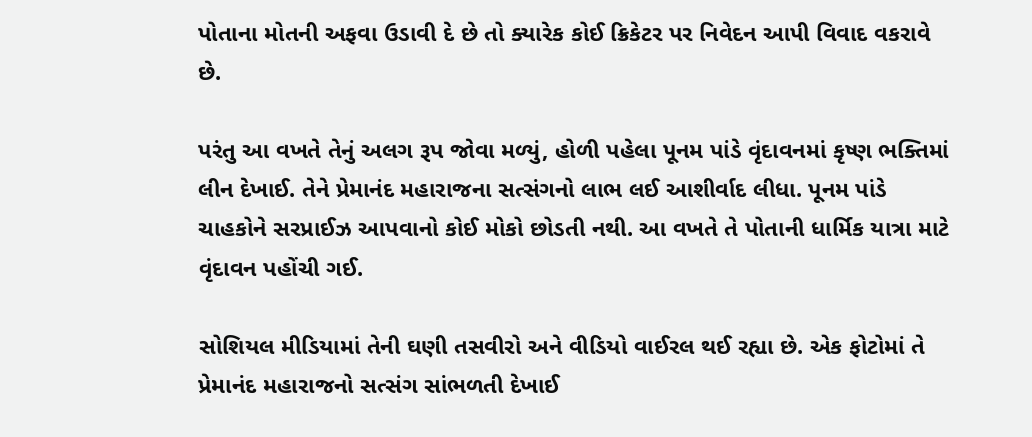પોતાના મોતની અફવા ઉડાવી દે છે તો ક્યારેક કોઈ ક્રિકેટર પર નિવેદન આપી વિવાદ વકરાવે છે.

પરંતુ આ વખતે તેનું અલગ રૂપ જોવા મળ્યું, હોળી પહેલા પૂનમ પાંડે વૃંદાવનમાં કૃષ્ણ ભક્તિમાં લીન દેખાઈ. તેને પ્રેમાનંદ મહારાજના સત્સંગનો લાભ લઈ આશીર્વાદ લીધા. પૂનમ પાંડે ચાહકોને સરપ્રાઈઝ આપવાનો કોઈ મોકો છોડતી નથી. આ વખતે તે પોતાની ધાર્મિક યાત્રા માટે વૃંદાવન પહોંચી ગઈ.

સોશિયલ મીડિયામાં તેની ઘણી તસવીરો અને વીડિયો વાઈરલ થઈ રહ્યા છે. એક ફોટોમાં તે પ્રેમાનંદ મહારાજનો સત્સંગ સાંભળતી દેખાઈ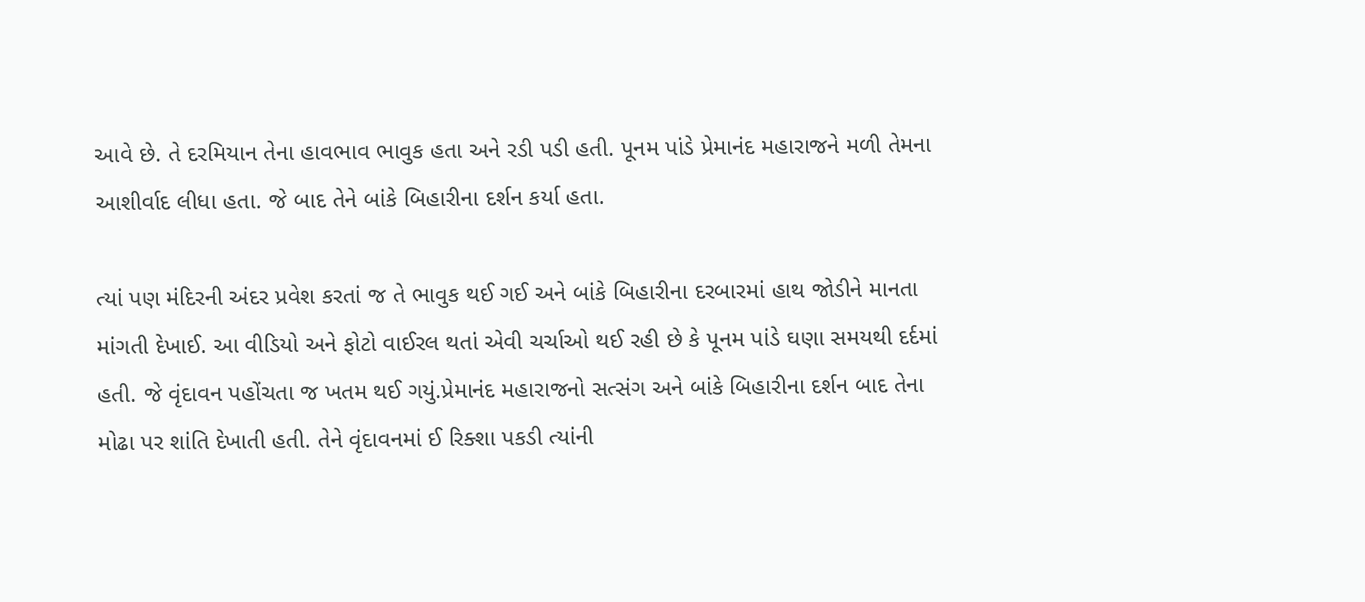આવે છે. તે દરમિયાન તેના હાવભાવ ભાવુક હતા અને રડી પડી હતી. પૂનમ પાંડે પ્રેમાનંદ મહારાજને મળી તેમના આશીર્વાદ લીધા હતા. જે બાદ તેને બાંકે બિહારીના દર્શન કર્યા હતા.

ત્યાં પણ મંદિરની અંદર પ્રવેશ કરતાં જ તે ભાવુક થઈ ગઈ અને બાંકે બિહારીના દરબારમાં હાથ જોડીને માનતા માંગતી દેખાઈ. આ વીડિયો અને ફોટો વાઈરલ થતાં એવી ચર્ચાઓ થઈ રહી છે કે પૂનમ પાંડે ઘણા સમયથી દર્દમાં હતી. જે વૃંદાવન પહોંચતા જ ખતમ થઈ ગયું.પ્રેમાનંદ મહારાજનો સત્સંગ અને બાંકે બિહારીના દર્શન બાદ તેના મોઢા પર શાંતિ દેખાતી હતી. તેને વૃંદાવનમાં ઈ રિક્શા પકડી ત્યાંની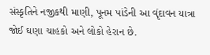સંસ્કૃતિને નજીકથી માણી, પૂનમ પાંડેની આ વૃંદાવન યાત્રા જોઈ ઘણા ચાહકો અને લોકો હેરાન છે.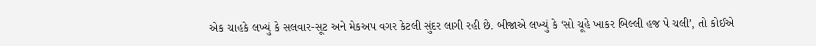એક ચાહકે લખ્યું કે સલવાર-સૂટ અને મેકઅપ વગર કેટલી સુંદર લાગી રહી છે. બીજાએ લખ્યું કે ‘સો ચૂહે ખાકર બિલ્લી હજ પે ચલી’, તો કોઈએ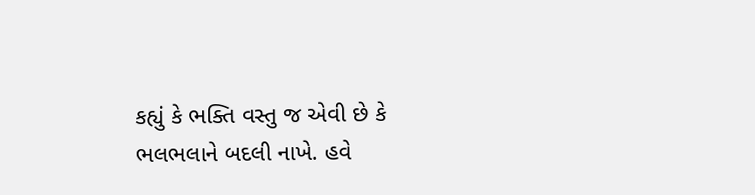કહ્યું કે ભક્તિ વસ્તુ જ એવી છે કે ભલભલાને બદલી નાખે. હવે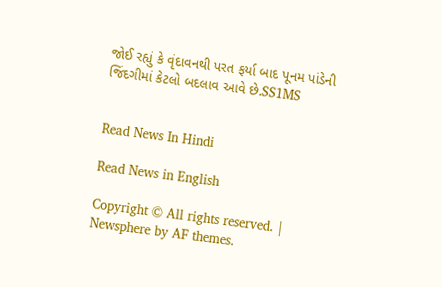જોઈ રહ્યું કે વૃંદાવનથી પરત ફર્યા બાદ પૂનમ પાંડેની જિંદગીમાં કેટલો બદલાવ આવે છે.SS1MS


Read News In Hindi

Read News in English

Copyright © All rights reserved. | Newsphere by AF themes.